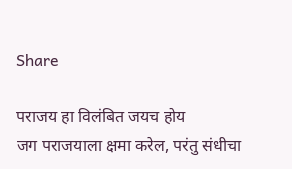Share

पराजय हा विलंबित जयच होय
जग पराजयाला क्षमा करेल, परंतु संधीचा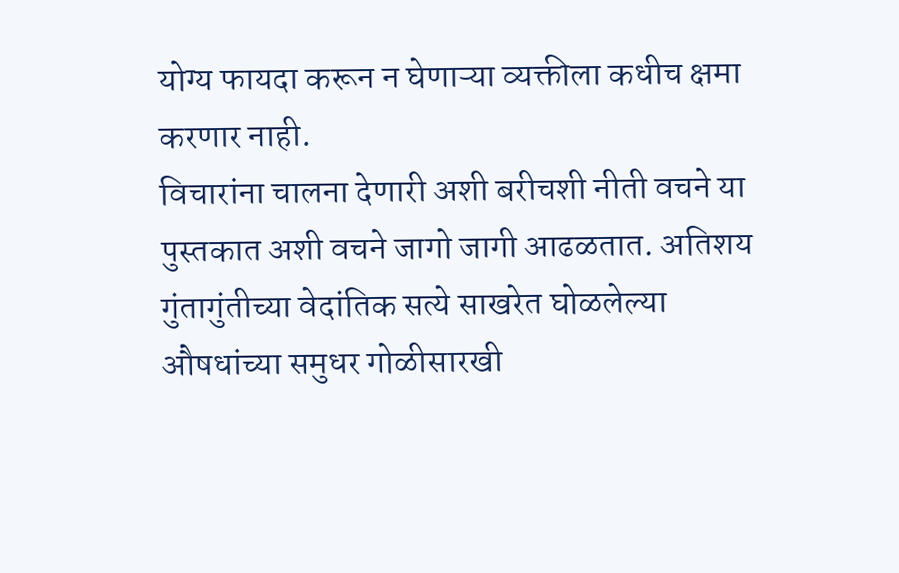योग्य फायदा करून न घेणाऱ्या व्यक्तीला कधीच क्षमा करणार नाही.
विचारांना चालना देणारी अशी बरीचशी नीती वचने या पुस्तकात अशी वचने जागो जागी आढळतात. अतिशय गुंतागुंतीच्या वेदांतिक सत्ये साखरेत घोळलेल्या औषधांच्या समुधर गोळीसारखी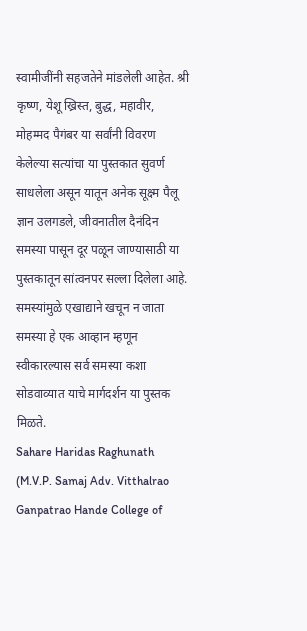स्वामीजींनी सहजतेने मांडलेली आहेत. श्री कृष्ण, येशू ख्रिस्त, बुद्ध, महावीर, मोहम्मद पैगंबर या सर्वांनी विवरण केलेल्या सत्यांचा या पुस्तकात सुवर्ण साधलेला असून यातून अनेक सूक्ष्म पैलू ज्ञान उलगडले, जीवनातील दैनंदिन समस्या पासून दूर पळून जाण्यासाठी या पुस्तकातून सांत्वनपर सल्ला दिलेला आहे. समस्यांमुळे एखाद्याने खचून न जाता समस्या हे एक आव्हान म्हणून स्वीकारल्यास सर्व समस्या कशा सोडवाव्यात याचे मार्गदर्शन या पुस्तक मिळते.
Sahare Haridas Raghunath (M.V.P. Samaj Adv. Vitthalrao Ganpatrao Hande College of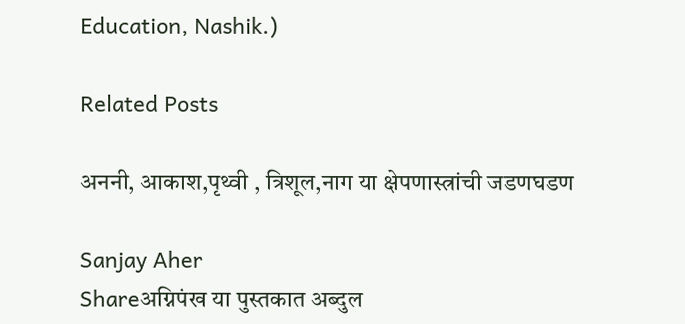Education, Nashik.)

Related Posts

अननी, आकाश,पृथ्वी , त्रिशूल,नाग या क्षेपणास्त्रांची जडणघडण

Sanjay Aher
Shareअग्निपंख या पुस्तकात अब्दुल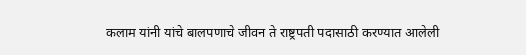कलाम यांनी यांचे बालपणाचे जीवन ते राष्ट्रपती पदासाठी करण्यात आलेली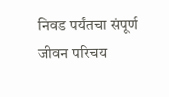निवड पर्यंतचा संपूर्ण जीवन परिचय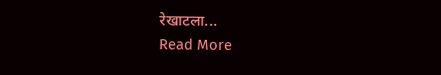रेखाटला...
Read More